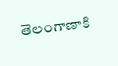తెలంగాణాకి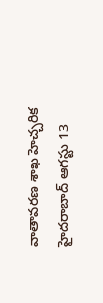వాతావరణ శాఖ హెచ్చరిక
హైదరాబాద్ ఆగస్టు 13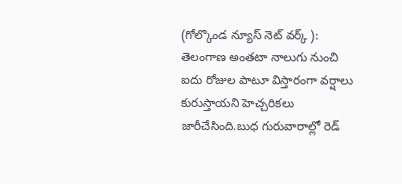(గోల్కొండ న్యూస్ నెట్ వర్క్ ): తెలంగాణ అంతటా నాలుగు నుంచి ఐదు రోజుల పాటూ విస్తారంగా వర్షాలు కురుస్తాయని హెచ్చరికలు జారీచేసింది.బుధ గురువారాల్లో రెడ్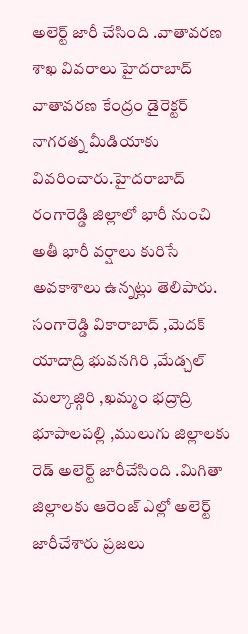అలెర్ట్ జారీ చేసింది .వాతావరణ శాఖ వివరాలు హైదరాబాద్ వాతావరణ కేంద్రం డైరెక్టర్ నాగరత్న మీడియాకు వివరించారు.హైదరాబాద్ రంగారెడ్డి జిల్లాలో భారీ నుంచి అతీ భారీ వర్షాలు కురిసే అవకాశాలు ఉన్నట్లు తెలిపారు. సంగారెడ్డి వికారాబాద్ ,మెదక్ యాదాద్రి భువనగిరి ,మేడ్చల్ మల్కాజ్గిరి ,ఖమ్మం భద్రాద్రి భూపాలపల్లి ,ములుగు జిల్లాలకు రెడ్ అలెర్ట్ జారీచేసింది .మిగితా జిల్లాలకు ఆరెంజ్ ఎల్లో అలెర్ట్ జారీచేశారు ప్రజలు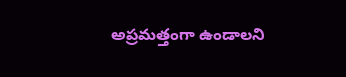అప్రమత్తంగా ఉండాలని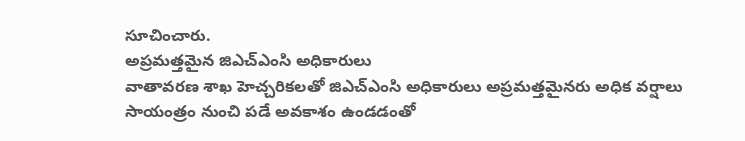సూచించారు.
అప్రమత్తమైన జిఎచ్ఎంసి అధికారులు
వాతావరణ శాఖ హెచ్చరికలతో జిఎచ్ఎంసి అధికారులు అప్రమత్తమైనరు అధిక వర్షాలు సాయంత్రం నుంచి పడే అవకాశం ఉండడంతో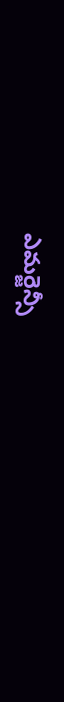ఎమర్జెన్సీ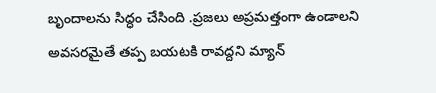బృందాలను సిద్ధం చేసింది .ప్రజలు అప్రమత్తంగా ఉండాలని అవసరమైతే తప్ప బయటకి రావద్దని మ్యాన్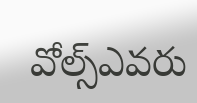వోల్స్ఎవరు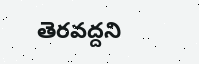తెరవద్దని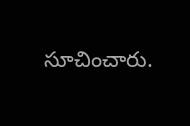సూచించారు.